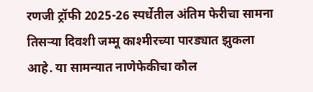रणजी ट्रॉफी 2025-26 स्पर्धेतील अंतिम फेरीचा सामना तिसऱ्या दिवशी जम्मू काश्मीरच्या पारड्यात झुकला आहे. या सामन्यात नाणेफेकीचा कौल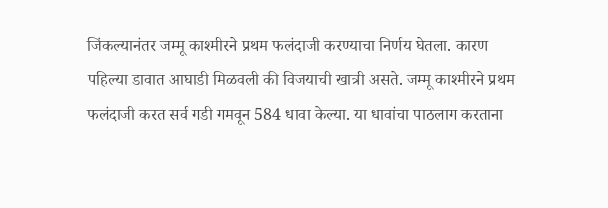जिंकल्यानंतर जम्मू काश्मीरने प्रथम फलंदाजी करण्याचा निर्णय घेतला. कारण पहिल्या डावात आघाडी मिळवली की विजयाची खात्री असते. जम्मू काश्मीरने प्रथम फलंदाजी करत सर्व गडी गमवून 584 धावा केल्या. या धावांचा पाठलाग करताना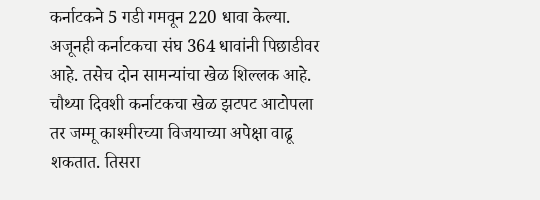कर्नाटकने 5 गडी गमवून 220 धावा केल्या. अजूनही कर्नाटकचा संघ 364 धावांनी पिछाडीवर आहे. तसेच दोन सामन्यांचा खेळ शिल्लक आहे. चौथ्या दिवशी कर्नाटकचा खेळ झटपट आटोपला तर जम्मू काश्मीरच्या विजयाच्या अपेक्षा वाढू शकतात. तिसरा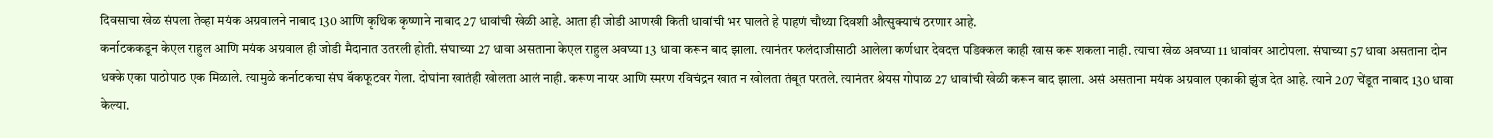दिवसाचा खेळ संपला तेव्हा मयंक अग्रवालने नाबाद 130 आणि कृथिक कृष्णाने नाबाद 27 धावांची खेळी आहे. आता ही जोडी आणखी किती धावांची भर घालते हे पाहणं चौथ्या दिवशी औत्सुक्याचं ठरणार आहे.
कर्नाटककडून केएल राहुल आणि मयंक अग्रवाल ही जोडी मैदानात उतरली होती. संघाच्या 27 धावा असताना केएल राहुल अवघ्या 13 धावा करून बाद झाला. त्यानंतर फलंदाजीसाठी आलेला कर्णधार देवदत्त पडिक्कल काही खास करू शकला नाही. त्याचा खेळ अवघ्या 11 धावांवर आटोपला. संघाच्या 57 धावा असताना दोन धक्के एका पाठोपाठ एक मिळाले. त्यामुळे कर्नाटकचा संघ बॅकफूटवर गेला. दोघांना खातंही खोलता आलं नाही. करूण नायर आणि स्मरण रविचंद्रन खात न खोलता तंबूत परतले. त्यानंतर श्रेयस गोपाळ 27 धावांची खेळी करून बाद झाला. असं असताना मयंक अग्रवाल एकाकी झुंज देत आहे. त्याने 207 चेंडूत नाबाद 130 धावा केल्या.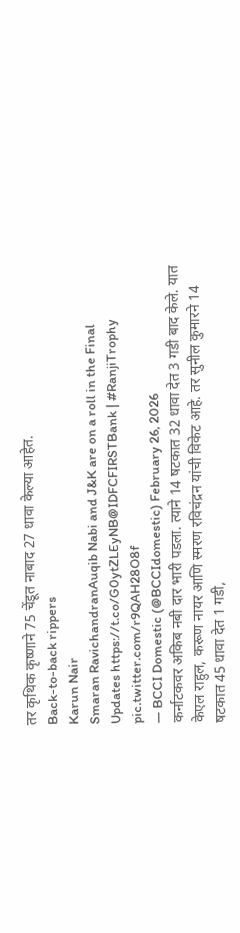तर कृथिक कृष्णाने 75 चेंडूत नाबाद 27 धावा केल्या आहेत.
Back-to-back rippers
Karun Nair
Smaran RavichandranAuqib Nabi and J&K are on a roll in the Final
Updates https://t.co/G0ytZLEyNB@IDFCFIRSTBank | #RanjiTrophy pic.twitter.com/r9QAH28O8f
— BCCI Domestic (@BCCIdomestic) February 26, 2026
कर्नाटकवर अकिब नबी दार भारी पडला. त्याने 14 षटकात 32 धावा देत 3 गडी बाद केले. यात केएल राहुल, करूण नायर आणि स्मरण रविचंद्रन यांची विकेट आहे. तर सुनील कुमारने 14 षटकात 45 धावा देत 1 गडी,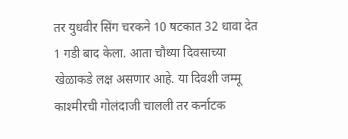तर युधवीर सिंग चरकने 10 षटकात 32 धावा देत 1 गडी बाद केला. आता चौथ्या दिवसाच्या खेळाकडे लक्ष असणार आहे. या दिवशी जम्मू काश्मीरची गोलंदाजी चालली तर कर्नाटक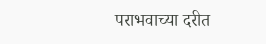पराभवाच्या दरीत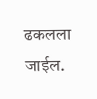ढकलला जाईल.